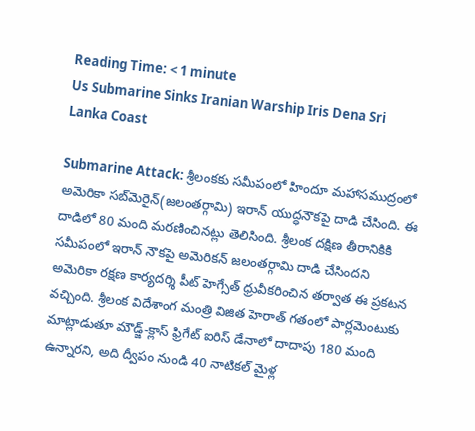Reading Time: < 1 minute
Us Submarine Sinks Iranian Warship Iris Dena Sri Lanka Coast

Submarine Attack: శ్రీలంకకు సమీపంలో హిందూ మహాసముద్రంలో అమెరికా సబ్‌మెరైన్(జలంతర్గామి) ఇరాన్ యుద్ధనౌకపై దాడి చేసింది. ఈ దాడిలో 80 మంది మరణించినట్లు తెలిసింది. శ్రీలంక దక్షిణ తీరానికికి సమీపంలో ఇరాన్ నౌకపై అమెరికన్ జలంతర్గామి దాడి చేసిందని అమెరికా రక్షణ కార్యదర్శి పీట్ హెగ్సేత్ ధ్రువీకరించిన తర్వాత ఈ ప్రకటన వచ్చింది. శ్రీలంక విదేశాంగ మంత్రి విజిత హెరాత్ గతంలో పార్లమెంటుకు మాట్లాడుతూ మౌడ్జ్-క్లాస్ ఫ్రిగేట్ ఐరిస్ డేనాలో దాదాపు 180 మంది ఉన్నారని, అది ద్వీపం నుండి 40 నాటికల్ మైళ్ల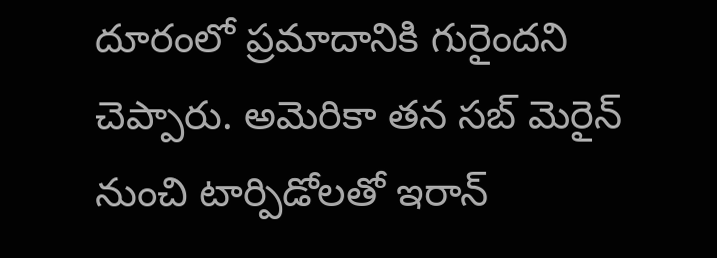దూరంలో ప్రమాదానికి గురైందని చెప్పారు. అమెరికా తన సబ్ మెరైన్ నుంచి టార్పిడోలతో ఇరాన్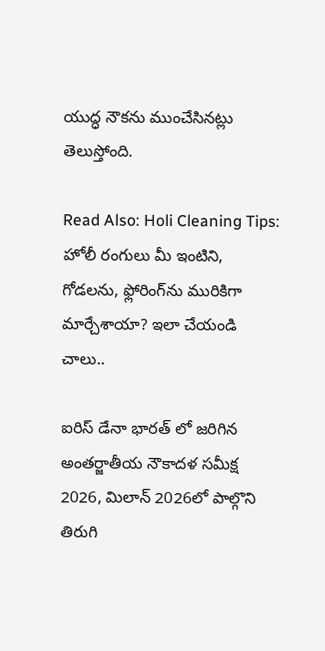యుద్ధ నౌకను ముంచేసినట్లు తెలుస్తోంది.

Read Also: Holi Cleaning Tips: హోలీ రంగులు మీ ఇంటిని, గోడలను, ఫ్లోరింగ్‌ను మురికిగా మార్చేశాయా? ఇలా చేయండి చాలు..

ఐరిస్ డేనా భారత్ లో జరిగిన అంతర్జాతీయ నౌకాదళ సమీక్ష 2026, మిలాన్ 2026లో పాల్గొని తిరుగి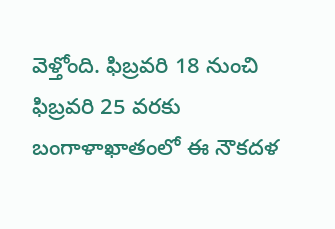వెళ్తోంది. ఫిబ్రవరి 18 నుంచి ఫిబ్రవరి 25 వరకు బంగాళాఖాతంలో ఈ నౌకదళ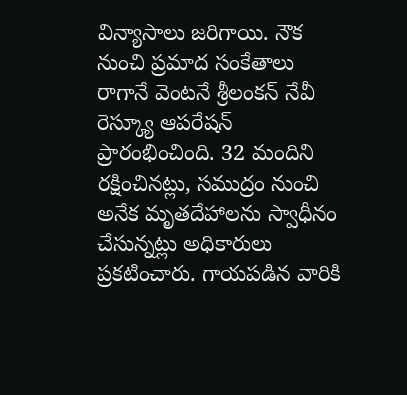విన్యాసాలు జరిగాయి. నౌక నుంచి ప్రమాద సంకేతాలు రాగానే వెంటనే శ్రీలంకన్ నేవీ రెస్క్యూ ఆపరేషన్ ప్రారంభించింది. 32 మందిని రక్షించినట్లు, సముద్రం నుంచి అనేక మృతదేహాలను స్వాధీనం చేసున్నట్లు అధికారులు ప్రకటించారు. గాయపడిన వారికి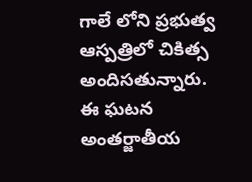గాలే లోని ప్రభుత్వ ఆస్పత్రిలో చికిత్స అందిసతున్నారు. ఈ ఘటన అంతర్జాతీయ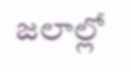జలాల్లో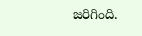జరిగింది.